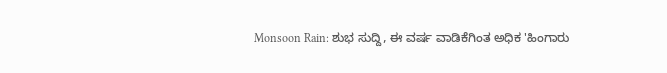Monsoon Rain: ಶುಭ ಸುದ್ದಿ, ಈ ವರ್ಷ ವಾಡಿಕೆಗಿಂತ ಅಧಿಕ 'ಹಿಂಗಾರು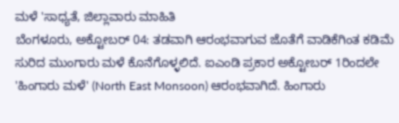ಮಳೆ 'ಸಾಧ್ಯತೆ, ಜಿಲ್ಲಾವಾರು ಮಾಹಿತಿ
ಬೆಂಗಳೂರು, ಅಕ್ಟೋಬರ್ 04: ತಡವಾಗಿ ಆರಂಭವಾಗುವ ಜೊತೆಗೆ ವಾಡಿಕೆಗಿಂತ ಕಡಿಮೆ ಸುರಿದ ಮುಂಗಾರು ಮಳೆ ಕೊನೆಗೊಳ್ಳಲಿದೆ. ಐಎಂಡಿ ಪ್ರಕಾರ ಅಕ್ಟೋಬರ್ 1ರಿಂದಲೇ 'ಹಿಂಗಾರು ಮಳೆ' (North East Monsoon) ಆರಂಭವಾಗಿದೆ. ಹಿಂಗಾರು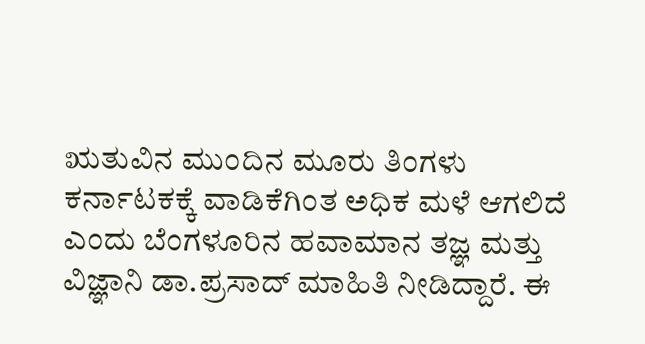ಋತುವಿನ ಮುಂದಿನ ಮೂರು ತಿಂಗಳು ಕರ್ನಾಟಕಕ್ಕೆ ವಾಡಿಕೆಗಿಂತ ಅಧಿಕ ಮಳೆ ಆಗಲಿದೆ ಎಂದು ಬೆಂಗಳೂರಿನ ಹವಾಮಾನ ತಜ್ಞ ಮತ್ತು ವಿಜ್ಞಾನಿ ಡಾ.ಪ್ರಸಾದ್ ಮಾಹಿತಿ ನೀಡಿದ್ದಾರೆ. ಈ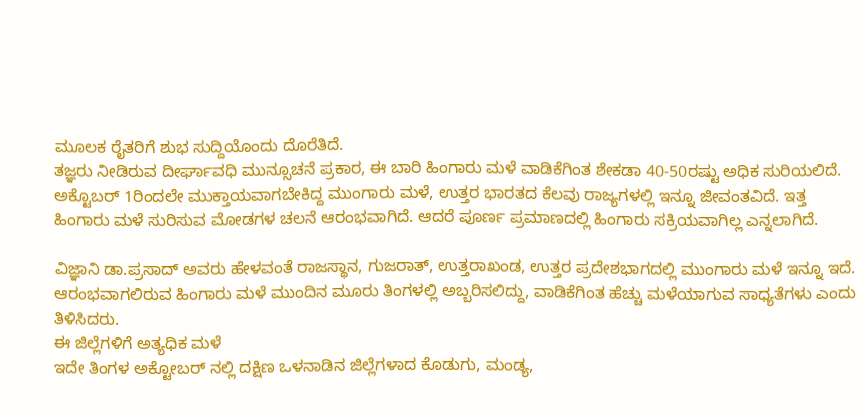ಮೂಲಕ ರೈತರಿಗೆ ಶುಭ ಸುದ್ದಿಯೊಂದು ದೊರೆತಿದೆ.
ತಜ್ಞರು ನೀಡಿರುವ ದೀರ್ಘಾವಧಿ ಮುನ್ಸೂಚನೆ ಪ್ರಕಾರ, ಈ ಬಾರಿ ಹಿಂಗಾರು ಮಳೆ ವಾಡಿಕೆಗಿಂತ ಶೇಕಡಾ 40-50ರಷ್ಟು ಅಧಿಕ ಸುರಿಯಲಿದೆ. ಅಕ್ಟೊಬರ್ 1ರಿಂದಲೇ ಮುಕ್ತಾಯವಾಗಬೇಕಿದ್ದ ಮುಂಗಾರು ಮಳೆ, ಉತ್ತರ ಭಾರತದ ಕೆಲವು ರಾಜ್ಯಗಳಲ್ಲಿ ಇನ್ನೂ ಜೀವಂತವಿದೆ. ಇತ್ತ ಹಿಂಗಾರು ಮಳೆ ಸುರಿಸುವ ಮೋಡಗಳ ಚಲನೆ ಆರಂಭವಾಗಿದೆ. ಆದರೆ ಪೂರ್ಣ ಪ್ರಮಾಣದಲ್ಲಿ ಹಿಂಗಾರು ಸಕ್ರಿಯವಾಗಿಲ್ಲ ಎನ್ನಲಾಗಿದೆ.

ವಿಜ್ಞಾನಿ ಡಾ.ಪ್ರಸಾದ್ ಅವರು ಹೇಳವಂತೆ ರಾಜಸ್ಥಾನ, ಗುಜರಾತ್, ಉತ್ತರಾಖಂಡ, ಉತ್ತರ ಪ್ರದೇಶಭಾಗದಲ್ಲಿ ಮುಂಗಾರು ಮಳೆ ಇನ್ನೂ ಇದೆ. ಆರಂಭವಾಗಲಿರುವ ಹಿಂಗಾರು ಮಳೆ ಮುಂದಿನ ಮೂರು ತಿಂಗಳಲ್ಲಿ ಅಬ್ಬರಿಸಲಿದ್ದು, ವಾಡಿಕೆಗಿಂತ ಹೆಚ್ಚು ಮಳೆಯಾಗುವ ಸಾಧ್ಯತೆಗಳು ಎಂದು ತಿಳಿಸಿದರು.
ಈ ಜಿಲ್ಲೆಗಳಿಗೆ ಅತ್ಯಧಿಕ ಮಳೆ
ಇದೇ ತಿಂಗಳ ಅಕ್ಟೋಬರ್ ನಲ್ಲಿ ದಕ್ಷಿಣ ಒಳನಾಡಿನ ಜಿಲ್ಲೆಗಳಾದ ಕೊಡುಗು, ಮಂಡ್ಯ,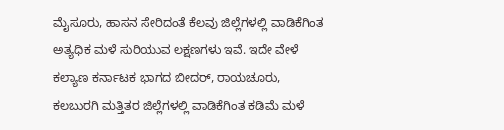ಮೈಸೂರು, ಹಾಸನ ಸೇರಿದಂತೆ ಕೆಲವು ಜಿಲ್ಲೆಗಳಲ್ಲಿ ವಾಡಿಕೆಗಿಂತ ಅತ್ಯಧಿಕ ಮಳೆ ಸುರಿಯುವ ಲಕ್ಷಣಗಳು ಇವೆ. ಇದೇ ವೇಳೆ ಕಲ್ಯಾಣ ಕರ್ನಾಟಕ ಭಾಗದ ಬೀದರ್, ರಾಯಚೂರು, ಕಲಬುರಗಿ ಮತ್ತಿತರ ಜಿಲ್ಲೆಗಳಲ್ಲಿ ವಾಡಿಕೆಗಿಂತ ಕಡಿಮೆ ಮಳೆ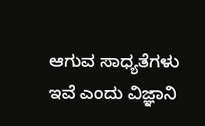ಆಗುವ ಸಾಧ್ಯತೆಗಳು ಇವೆ ಎಂದು ವಿಜ್ಞಾನಿ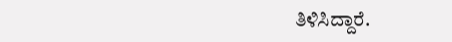ತಿಳಿಸಿದ್ದಾರೆ.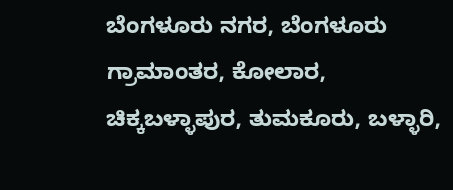ಬೆಂಗಳೂರು ನಗರ, ಬೆಂಗಳೂರು ಗ್ರಾಮಾಂತರ, ಕೋಲಾರ, ಚಿಕ್ಕಬಳ್ಳಾಪುರ, ತುಮಕೂರು, ಬಳ್ಳಾರಿ,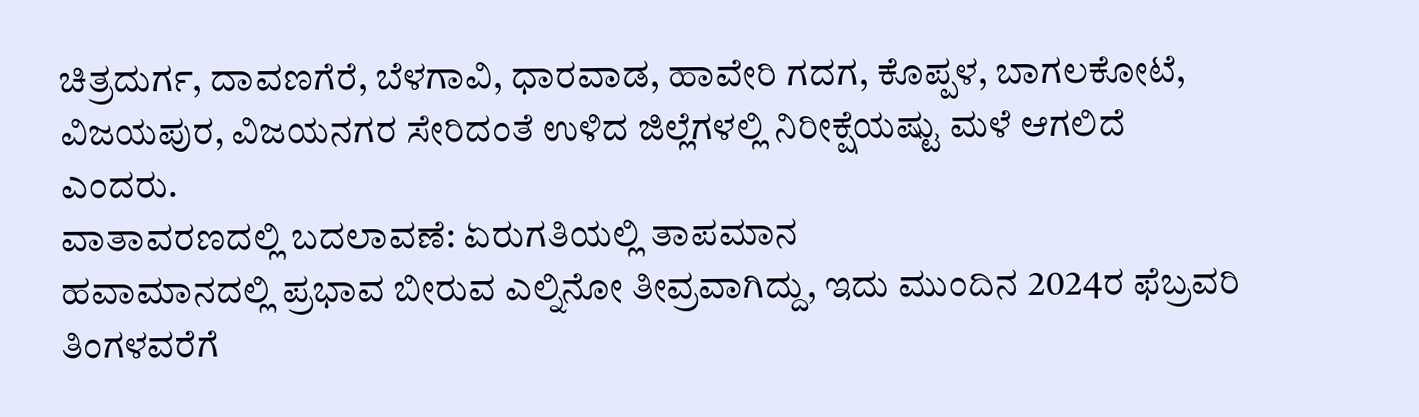ಚಿತ್ರದುರ್ಗ, ದಾವಣಗೆರೆ, ಬೆಳಗಾವಿ, ಧಾರವಾಡ, ಹಾವೇರಿ ಗದಗ, ಕೊಪ್ಪಳ, ಬಾಗಲಕೋಟೆ, ವಿಜಯಪುರ, ವಿಜಯನಗರ ಸೇರಿದಂತೆ ಉಳಿದ ಜಿಲ್ಲೆಗಳಲ್ಲಿ ನಿರೀಕ್ಷೆಯಷ್ಟು ಮಳೆ ಆಗಲಿದೆ ಎಂದರು.
ವಾತಾವರಣದಲ್ಲಿ ಬದಲಾವಣೆ: ಏರುಗತಿಯಲ್ಲಿ ತಾಪಮಾನ
ಹವಾಮಾನದಲ್ಲಿ ಪ್ರಭಾವ ಬೀರುವ ಎಲ್ನಿನೋ ತೀವ್ರವಾಗಿದ್ದು, ಇದು ಮುಂದಿನ 2024ರ ಫೆಬ್ರವರಿ ತಿಂಗಳವರೆಗೆ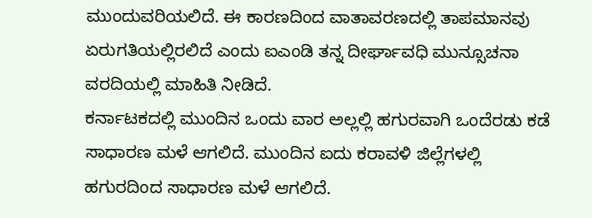ಮುಂದುವರಿಯಲಿದೆ. ಈ ಕಾರಣದಿಂದ ವಾತಾವರಣದಲ್ಲಿ ತಾಪಮಾನವು ಏರುಗತಿಯಲ್ಲಿರಲಿದೆ ಎಂದು ಐಎಂಡಿ ತನ್ನ ದೀರ್ಘಾವಧಿ ಮುನ್ಸೂಚನಾ ವರದಿಯಲ್ಲಿ ಮಾಹಿತಿ ನೀಡಿದೆ.
ಕರ್ನಾಟಕದಲ್ಲಿ ಮುಂದಿನ ಒಂದು ವಾರ ಅಲ್ಲಲ್ಲಿ ಹಗುರವಾಗಿ ಒಂದೆರಡು ಕಡೆ ಸಾಧಾರಣ ಮಳೆ ಆಗಲಿದೆ. ಮುಂದಿನ ಐದು ಕರಾವಳಿ ಜಿಲ್ಲೆಗಳಲ್ಲಿ ಹಗುರದಿಂದ ಸಾಧಾರಣ ಮಳೆ ಆಗಲಿದೆ.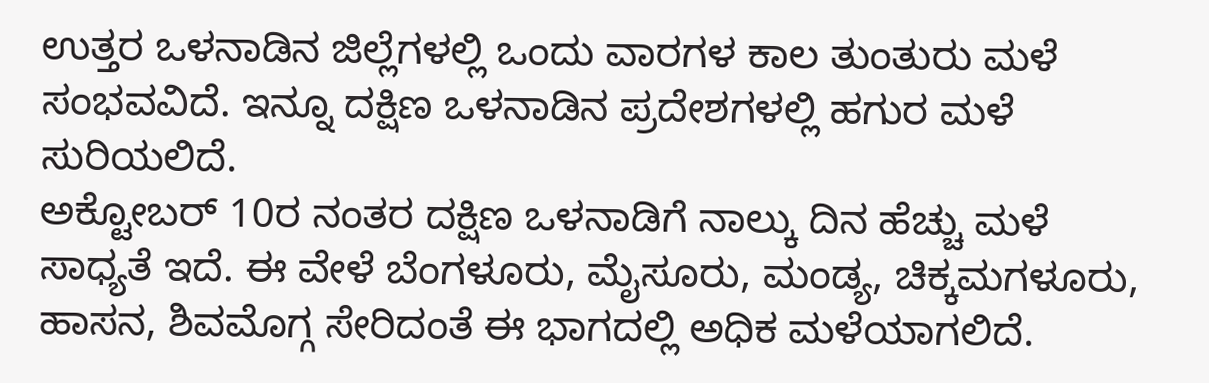ಉತ್ತರ ಒಳನಾಡಿನ ಜಿಲ್ಲೆಗಳಲ್ಲಿ ಒಂದು ವಾರಗಳ ಕಾಲ ತುಂತುರು ಮಳೆ ಸಂಭವವಿದೆ. ಇನ್ನೂ ದಕ್ಷಿಣ ಒಳನಾಡಿನ ಪ್ರದೇಶಗಳಲ್ಲಿ ಹಗುರ ಮಳೆ ಸುರಿಯಲಿದೆ.
ಅಕ್ಟೋಬರ್ 10ರ ನಂತರ ದಕ್ಷಿಣ ಒಳನಾಡಿಗೆ ನಾಲ್ಕು ದಿನ ಹೆಚ್ಚು ಮಳೆ ಸಾಧ್ಯತೆ ಇದೆ. ಈ ವೇಳೆ ಬೆಂಗಳೂರು, ಮೈಸೂರು, ಮಂಡ್ಯ, ಚಿಕ್ಕಮಗಳೂರು, ಹಾಸನ, ಶಿವಮೊಗ್ಗ ಸೇರಿದಂತೆ ಈ ಭಾಗದಲ್ಲಿ ಅಧಿಕ ಮಳೆಯಾಗಲಿದೆ.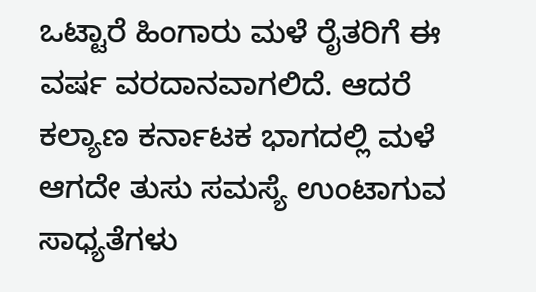ಒಟ್ಟಾರೆ ಹಿಂಗಾರು ಮಳೆ ರೈತರಿಗೆ ಈ ವರ್ಷ ವರದಾನವಾಗಲಿದೆ. ಆದರೆ ಕಲ್ಯಾಣ ಕರ್ನಾಟಕ ಭಾಗದಲ್ಲಿ ಮಳೆ ಆಗದೇ ತುಸು ಸಮಸ್ಯೆ ಉಂಟಾಗುವ ಸಾಧ್ಯತೆಗಳು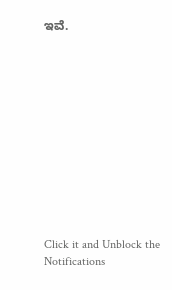ಇವೆ.












Click it and Unblock the Notifications